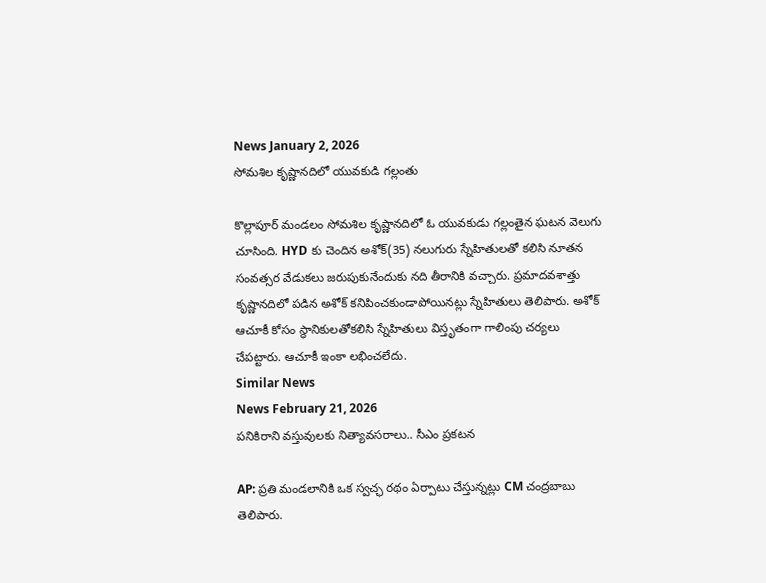News January 2, 2026
సోమశిల కృష్ణానదిలో యువకుడి గల్లంతు

కొల్లాపూర్ మండలం సోమశిల కృష్ణానదిలో ఓ యువకుడు గల్లంతైన ఘటన వెలుగు చూసింది. HYD కు చెందిన అశోక్(35) నలుగురు స్నేహితులతో కలిసి నూతన సంవత్సర వేడుకలు జరుపుకునేందుకు నది తీరానికి వచ్చారు. ప్రమాదవశాత్తు కృష్ణానదిలో పడిన అశోక్ కనిపించకుండాపోయినట్లు స్నేహితులు తెలిపారు. అశోక్ ఆచూకీ కోసం స్థానికులతోకలిసి స్నేహితులు విస్తృతంగా గాలింపు చర్యలు చేపట్టారు. ఆచూకీ ఇంకా లభించలేదు.
Similar News
News February 21, 2026
పనికిరాని వస్తువులకు నిత్యావసరాలు.. సీఎం ప్రకటన

AP: ప్రతి మండలానికి ఒక స్వచ్ఛ రథం ఏర్పాటు చేస్తున్నట్లు CM చంద్రబాబు తెలిపారు.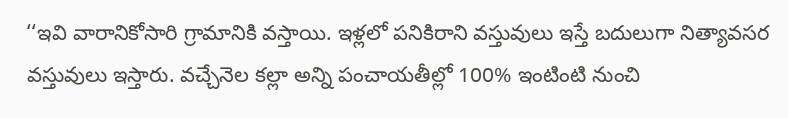‘‘ఇవి వారానికోసారి గ్రామానికి వస్తాయి. ఇళ్లలో పనికిరాని వస్తువులు ఇస్తే బదులుగా నిత్యావసర వస్తువులు ఇస్తారు. వచ్చేనెల కల్లా అన్ని పంచాయతీల్లో 100% ఇంటింటి నుంచి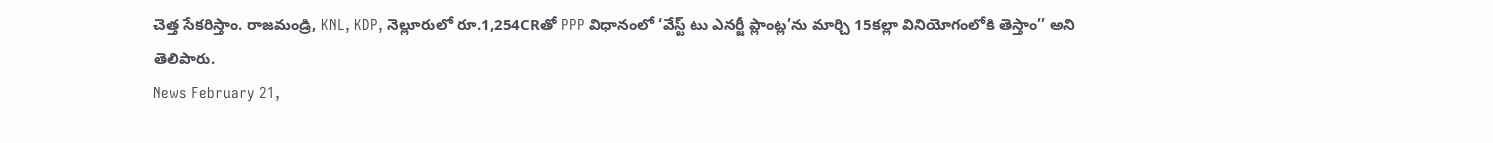చెత్త సేకరిస్తాం. రాజమండ్రి, KNL, KDP, నెల్లూరులో రూ.1,254CRతో PPP విధానంలో ‘వేస్ట్ టు ఎనర్జీ ప్లాంట్ల’ను మార్చి 15కల్లా వినియోగంలోకి తెస్తాం’’ అని తెలిపారు.
News February 21,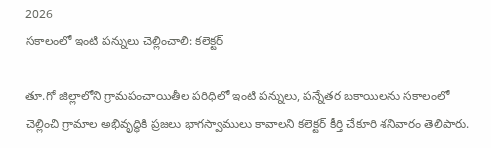2026
సకాలంలో ఇంటి పన్నులు చెల్లించాలి: కలెక్టర్

తూ.గో జిల్లాలోని గ్రామపంచాయితీల పరిధిలో ఇంటి పన్నులు, పన్నేతర బకాయిలను సకాలంలో చెల్లించి గ్రామాల అభివృద్ధికి ప్రజలు భాగస్వాములు కావాలని కలెక్టర్ కీర్తి చేకూరి శనివారం తెలిపారు.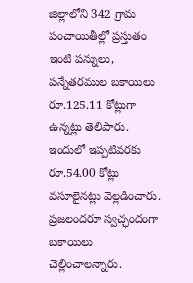జిల్లాలోని 342 గ్రామ పంచాయితీల్లో ప్రస్తుతం ఇంటి పన్నులు, పన్నేతరముల బకాయిలు రూ.125.11 కోట్లుగా ఉన్నట్లు తెలిపారు. ఇందులో ఇప్పటివరకు రూ.54.00 కోట్లు వసూలైనట్లు వెల్లడించారు. ప్రజలందరూ స్వచ్ఛందంగా బకాయిలు చెల్లించాలన్నారు.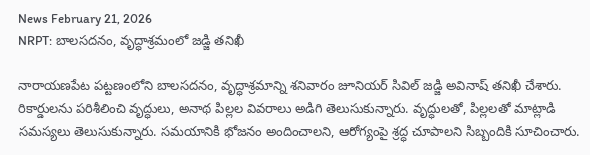News February 21, 2026
NRPT: బాలసదనం, వృద్ధాశ్రమంలో జడ్జి తనిఖీ

నారాయణపేట పట్టణంలోని బాలసదనం, వృద్ధాశ్రమాన్ని శనివారం జూనియర్ సివిల్ జడ్జి అవినాష్ తనిఖీ చేశారు. రికార్డులను పరిశీలించి వృద్ధులు, అనాథ పిల్లల వివరాలు అడిగి తెలుసుకున్నారు. వృద్ధులతో, పిల్లలతో మాట్లాడి సమస్యలు తెలుసుకున్నారు. సమయానికి భోజనం అందించాలని, ఆరోగ్యంపై శ్రద్ధ చూపాలని సిబ్బందికి సూచించారు.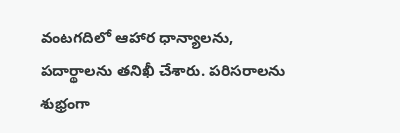వంటగదిలో ఆహార ధాన్యాలను, పదార్థాలను తనిఖీ చేశారు. పరిసరాలను శుభ్రంగా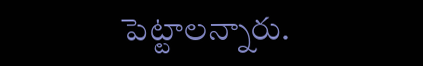పెట్టాలన్నారు.